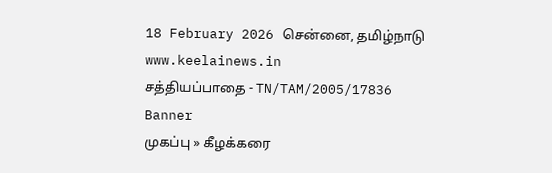18 February 2026 சென்னை, தமிழ்நாடு
www.keelainews.in
சத்தியப்பாதை - TN/TAM/2005/17836
Banner
முகப்பு » கீழக்கரை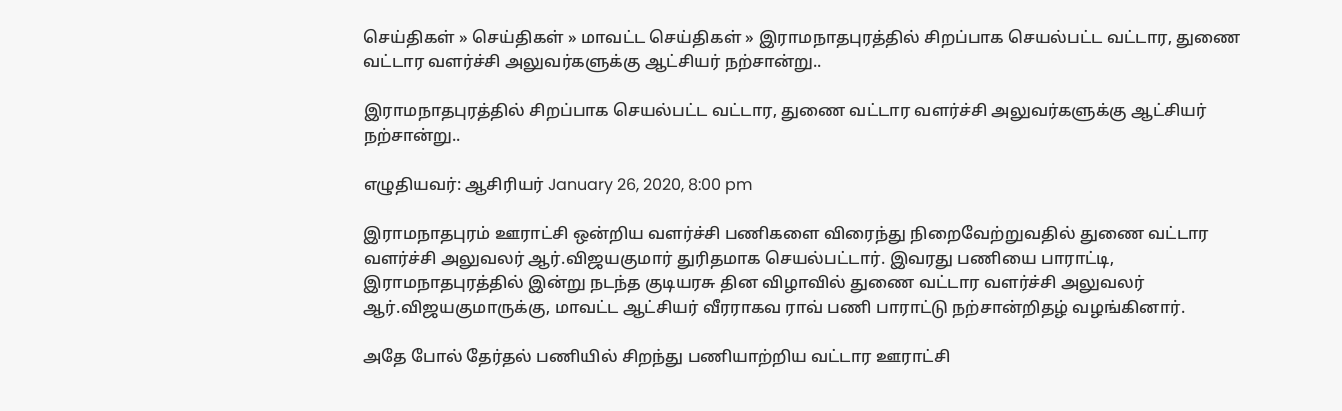செய்திகள் » செய்திகள் » மாவட்ட செய்திகள் » இராமநாதபுரத்தில் சிறப்பாக செயல்பட்ட வட்டார, துணை வட்டார வளர்ச்சி அலுவர்களுக்கு ஆட்சியர் நற்சான்று..

இராமநாதபுரத்தில் சிறப்பாக செயல்பட்ட வட்டார, துணை வட்டார வளர்ச்சி அலுவர்களுக்கு ஆட்சியர் நற்சான்று..

எழுதியவர்: ஆசிரியர் January 26, 2020, 8:00 pm

இராமநாதபுரம் ஊராட்சி ஒன்றிய வளர்ச்சி பணிகளை விரைந்து நிறைவேற்றுவதில் துணை வட்டார வளர்ச்சி அலுவலர் ஆர்.விஜயகுமார் துரிதமாக செயல்பட்டார். இவரது பணியை பாராட்டி, இராமநாதபுரத்தில் இன்று நடந்த குடியரசு தின விழாவில் துணை வட்டார வளர்ச்சி அலுவலர் ஆர்.விஜயகுமாருக்கு, மாவட்ட ஆட்சியர் வீரராகவ ராவ் பணி பாராட்டு நற்சான்றிதழ் வழங்கினார்.

அதே போல் தேர்தல் பணியில் சிறந்து பணியாற்றிய வட்டார ஊராட்சி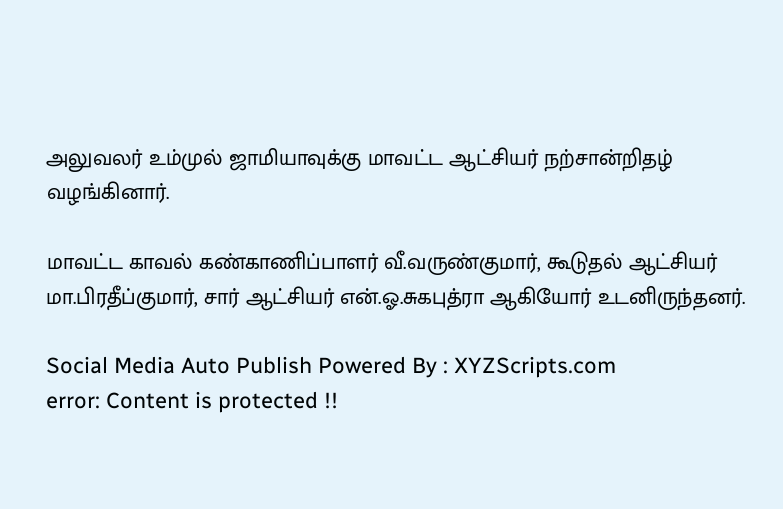அலுவலர் உம்முல் ஜாமியாவுக்கு மாவட்ட ஆட்சியர் நற்சான்றிதழ் வழங்கினார்.

மாவட்ட காவல் கண்காணிப்பாளர் வீ.வருண்குமார், கூடுதல் ஆட்சியர் மா.பிரதீப்குமார், சார் ஆட்சியர் என்.ஓ.சுகபுத்ரா ஆகியோர் உடனிருந்தனர்.

Social Media Auto Publish Powered By : XYZScripts.com
error: Content is protected !!